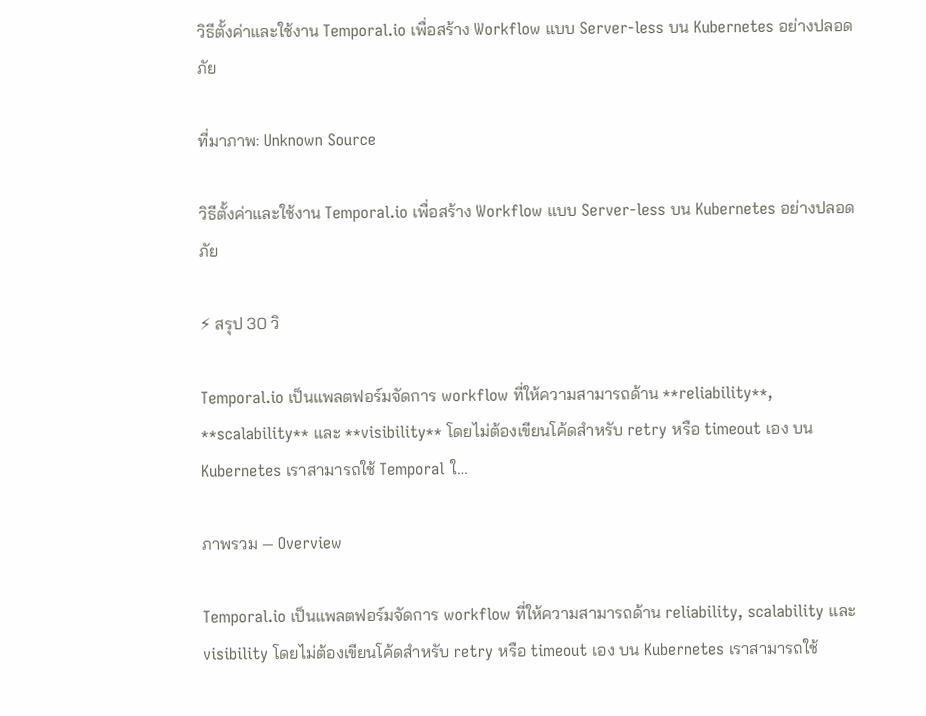วิธีตั้งค่าและใช้งาน Temporal.io เพื่อสร้าง Workflow แบบ Server‑less บน Kubernetes อย่างปลอดภัย

ที่มาภาพ: Unknown Source

วิธีตั้งค่าและใช้งาน Temporal.io เพื่อสร้าง Workflow แบบ Server‑less บน Kubernetes อย่างปลอดภัย

⚡ สรุป 30 วิ

Temporal.io เป็นแพลตฟอร์มจัดการ workflow ที่ให้ความสามารถด้าน **reliability**, **scalability** และ **visibility** โดยไม่ต้องเขียนโค้ดสำหรับ retry หรือ timeout เอง บน Kubernetes เราสามารถใช้ Temporal ใ…

ภาพรวม — Overview

Temporal.io เป็นแพลตฟอร์มจัดการ workflow ที่ให้ความสามารถด้าน reliability, scalability และ visibility โดยไม่ต้องเขียนโค้ดสำหรับ retry หรือ timeout เอง บน Kubernetes เราสามารถใช้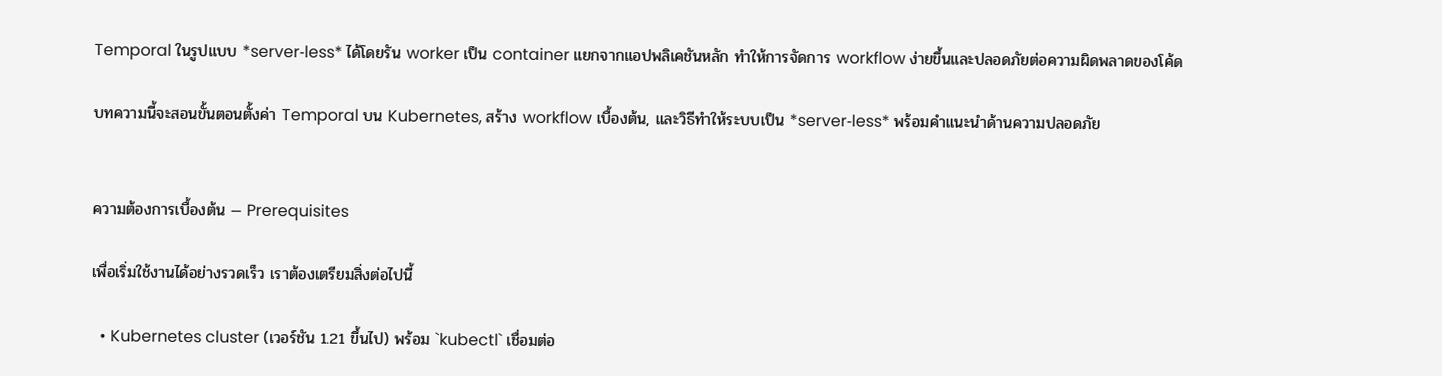Temporal ในรูปแบบ *server‑less* ได้โดยรัน worker เป็น container แยกจากแอปพลิเคชันหลัก ทำให้การจัดการ workflow ง่ายขึ้นและปลอดภัยต่อความผิดพลาดของโค้ด

บทความนี้จะสอนขั้นตอนตั้งค่า Temporal บน Kubernetes, สร้าง workflow เบื้องต้น, และวิธีทำให้ระบบเป็น *server‑less* พร้อมคำแนะนำด้านความปลอดภัย


ความต้องการเบื้องต้น — Prerequisites

เพื่อเริ่มใช้งานได้อย่างรวดเร็ว เราต้องเตรียมสิ่งต่อไปนี้

  • Kubernetes cluster (เวอร์ชัน 1.21 ขึ้นไป) พร้อม `kubectl` เชื่อมต่อ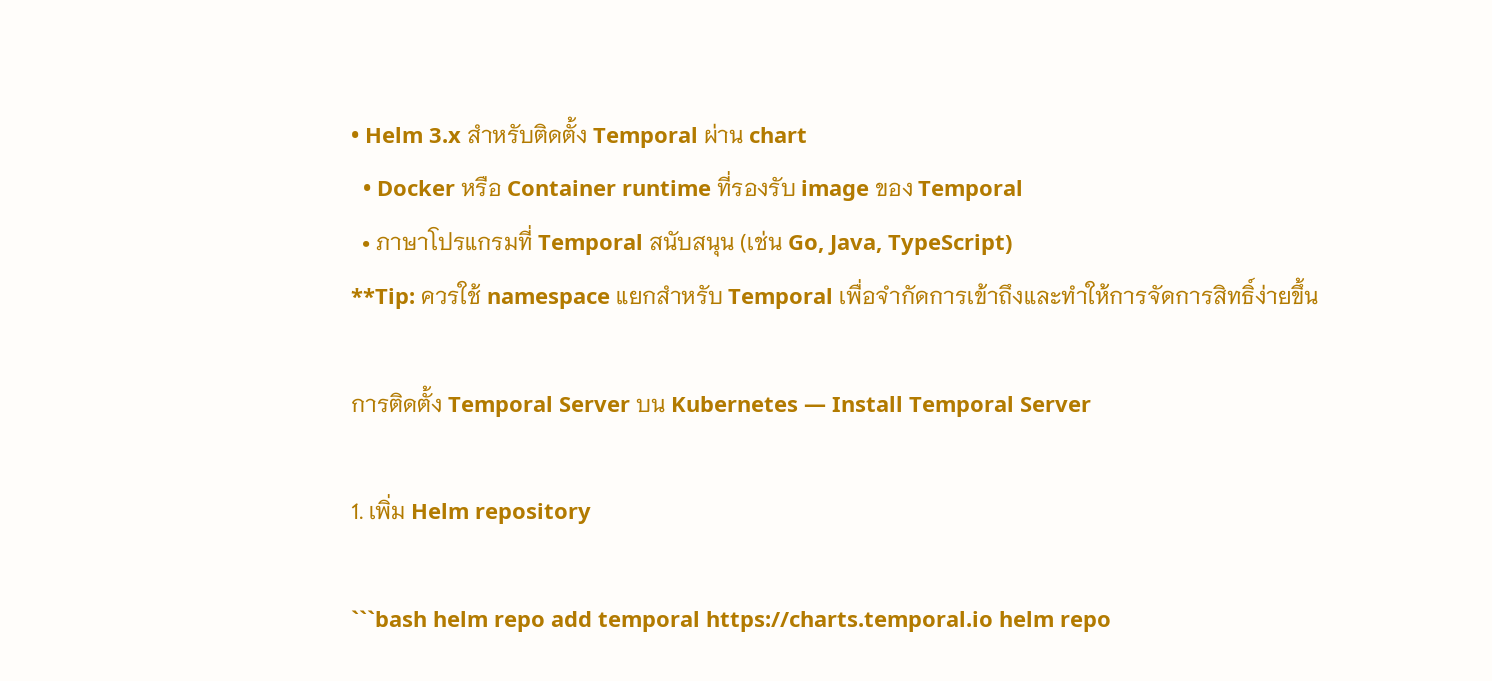• Helm 3.x สำหรับติดตั้ง Temporal ผ่าน chart
  • Docker หรือ Container runtime ที่รองรับ image ของ Temporal
  • ภาษาโปรแกรมที่ Temporal สนับสนุน (เช่น Go, Java, TypeScript)
**Tip: ควรใช้ namespace แยกสำหรับ Temporal เพื่อจำกัดการเข้าถึงและทำให้การจัดการสิทธิ์ง่ายขึ้น

การติดตั้ง Temporal Server บน Kubernetes — Install Temporal Server

1. เพิ่ม Helm repository

```bash helm repo add temporal https://charts.temporal.io helm repo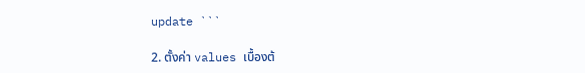update ```

2. ตั้งค่า values เบื้องต้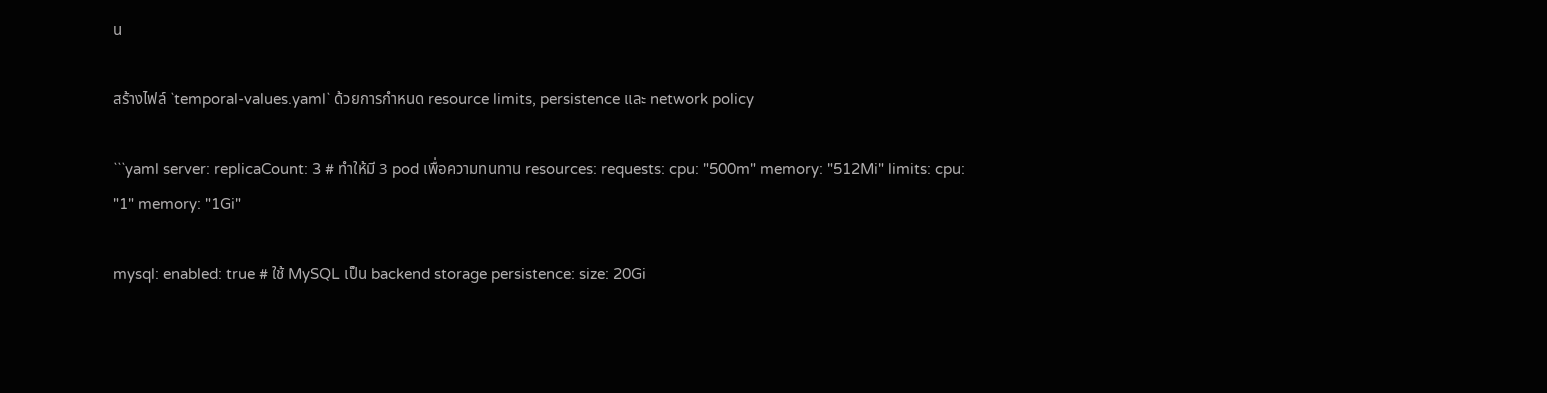น

สร้างไฟล์ `temporal-values.yaml` ด้วยการกำหนด resource limits, persistence และ network policy

```yaml server: replicaCount: 3 # ทำให้มี 3 pod เพื่อความทนทาน resources: requests: cpu: "500m" memory: "512Mi" limits: cpu: "1" memory: "1Gi"

mysql: enabled: true # ใช้ MySQL เป็น backend storage persistence: size: 20Gi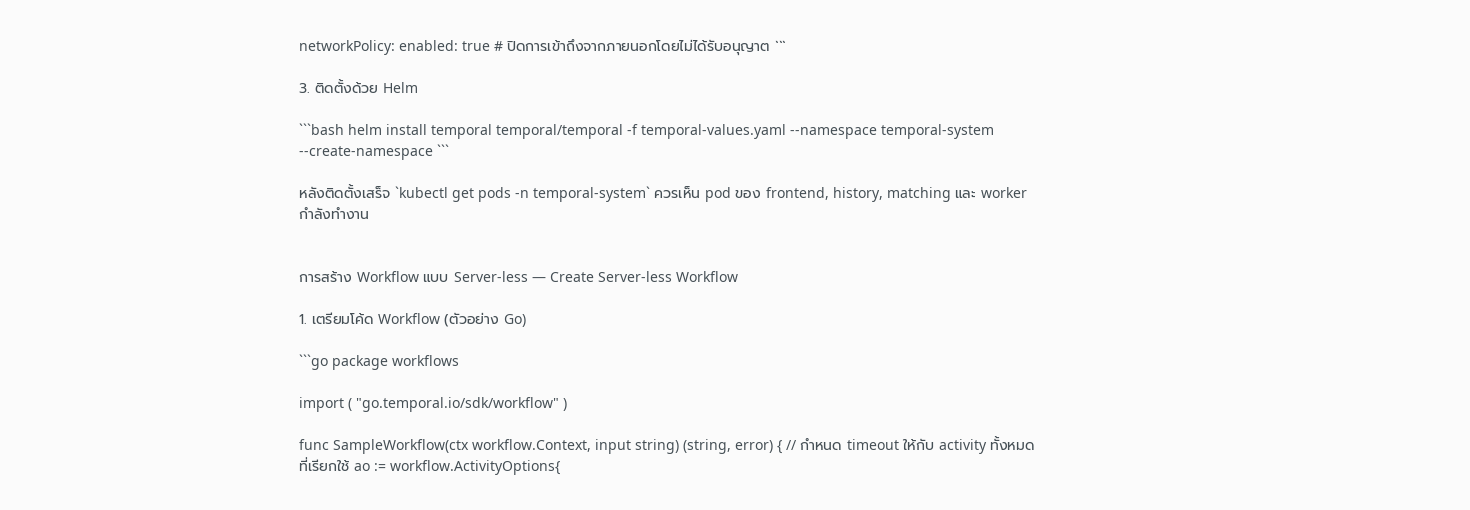networkPolicy: enabled: true # ปิดการเข้าถึงจากภายนอกโดยไม่ได้รับอนุญาต ```

3. ติดตั้งด้วย Helm

```bash helm install temporal temporal/temporal -f temporal-values.yaml --namespace temporal-system --create-namespace ```

หลังติดตั้งเสร็จ `kubectl get pods -n temporal-system` ควรเห็น pod ของ frontend, history, matching และ worker กำลังทำงาน


การสร้าง Workflow แบบ Server‑less — Create Server‑less Workflow

1. เตรียมโค้ด Workflow (ตัวอย่าง Go)

```go package workflows

import ( "go.temporal.io/sdk/workflow" )

func SampleWorkflow(ctx workflow.Context, input string) (string, error) { // กำหนด timeout ให้กับ activity ทั้งหมดที่เรียกใช้ ao := workflow.ActivityOptions{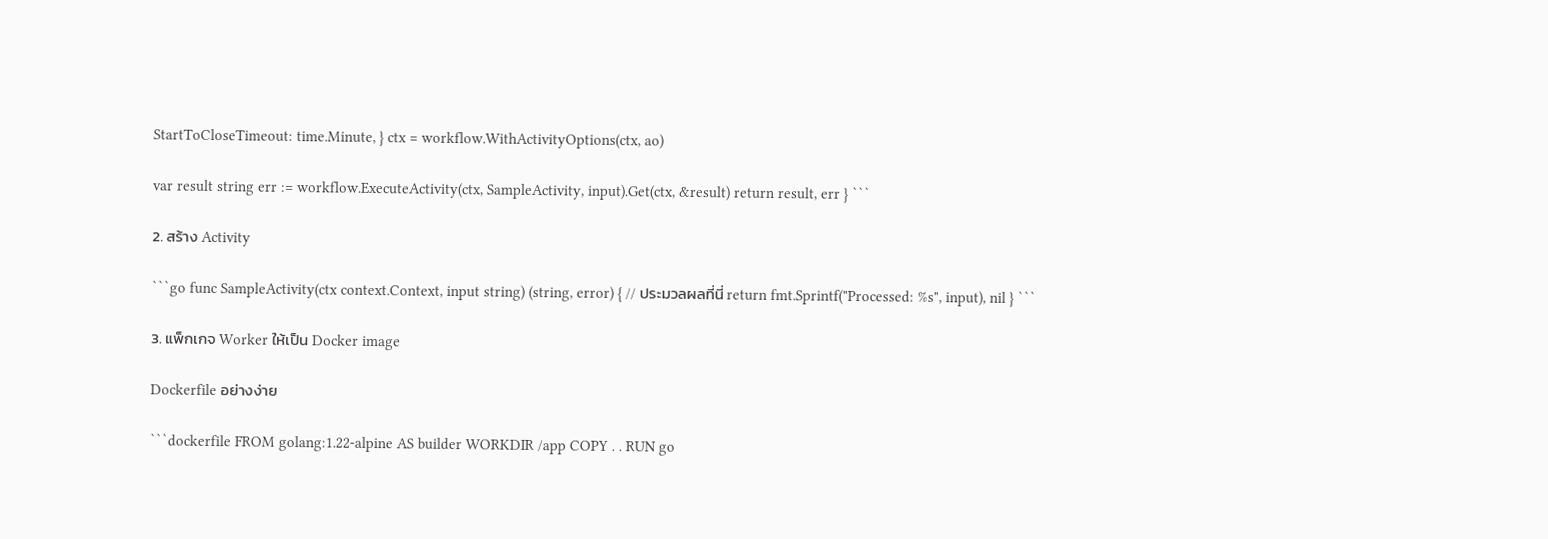StartToCloseTimeout: time.Minute, } ctx = workflow.WithActivityOptions(ctx, ao)

var result string err := workflow.ExecuteActivity(ctx, SampleActivity, input).Get(ctx, &result) return result, err } ```

2. สร้าง Activity

```go func SampleActivity(ctx context.Context, input string) (string, error) { // ประมวลผลที่นี่ return fmt.Sprintf("Processed: %s", input), nil } ```

3. แพ็กเกจ Worker ให้เป็น Docker image

Dockerfile อย่างง่าย

```dockerfile FROM golang:1.22-alpine AS builder WORKDIR /app COPY . . RUN go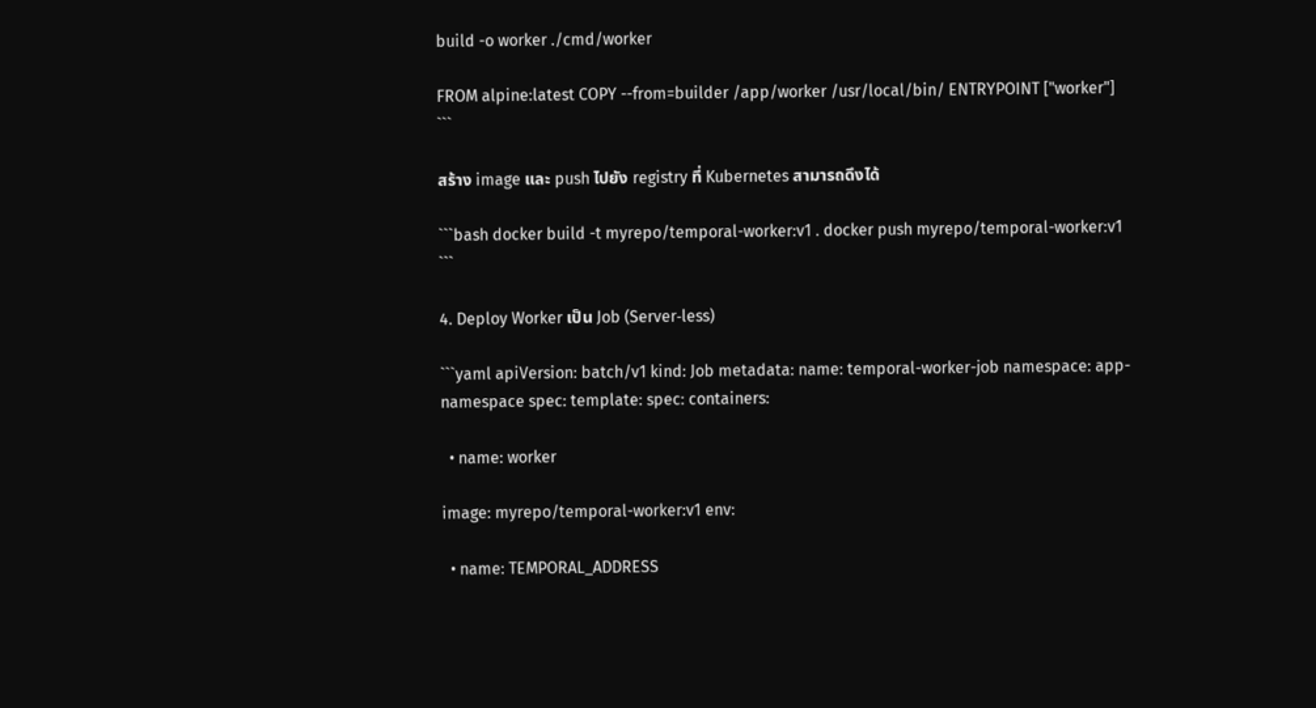build -o worker ./cmd/worker

FROM alpine:latest COPY --from=builder /app/worker /usr/local/bin/ ENTRYPOINT ["worker"] ```

สร้าง image และ push ไปยัง registry ที่ Kubernetes สามารถดึงได้

```bash docker build -t myrepo/temporal-worker:v1 . docker push myrepo/temporal-worker:v1 ```

4. Deploy Worker เป็น Job (Server‑less)

```yaml apiVersion: batch/v1 kind: Job metadata: name: temporal-worker-job namespace: app-namespace spec: template: spec: containers:

  • name: worker

image: myrepo/temporal-worker:v1 env:

  • name: TEMPORAL_ADDRESS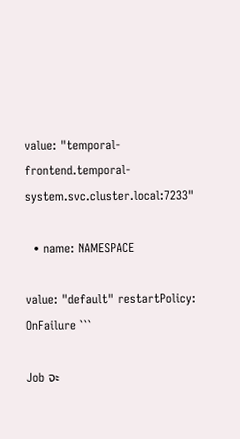value: "temporal-frontend.temporal-system.svc.cluster.local:7233"

  • name: NAMESPACE

value: "default" restartPolicy: OnFailure ```

Job จะ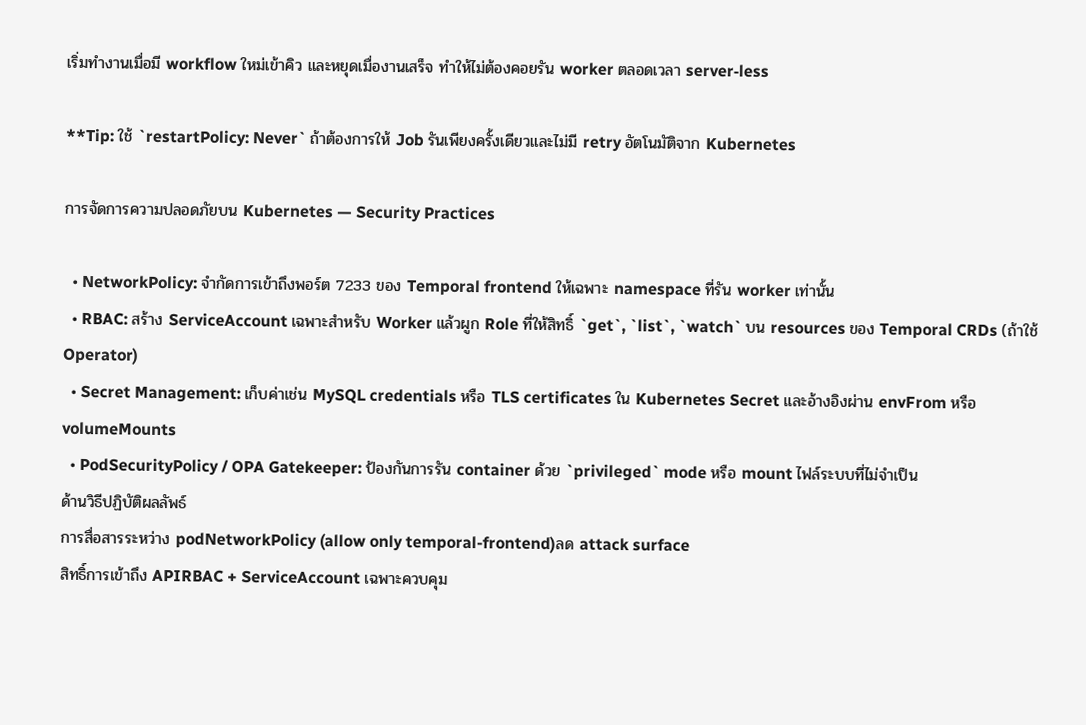เริ่มทำงานเมื่อมี workflow ใหม่เข้าคิว และหยุดเมื่องานเสร็จ ทำให้ไม่ต้องคอยรัน worker ตลอดเวลา server‑less

**Tip: ใช้ `restartPolicy: Never` ถ้าต้องการให้ Job รันเพียงครั้งเดียวและไม่มี retry อัตโนมัติจาก Kubernetes

การจัดการความปลอดภัยบน Kubernetes — Security Practices

  • NetworkPolicy: จำกัดการเข้าถึงพอร์ต 7233 ของ Temporal frontend ให้เฉพาะ namespace ที่รัน worker เท่านั้น
  • RBAC: สร้าง ServiceAccount เฉพาะสำหรับ Worker แล้วผูก Role ที่ให้สิทธิ์ `get`, `list`, `watch` บน resources ของ Temporal CRDs (ถ้าใช้ Operator)
  • Secret Management: เก็บค่าเช่น MySQL credentials หรือ TLS certificates ใน Kubernetes Secret และอ้างอิงผ่าน envFrom หรือ volumeMounts
  • PodSecurityPolicy / OPA Gatekeeper: ป้องกันการรัน container ด้วย `privileged` mode หรือ mount ไฟล์ระบบที่ไม่จำเป็น
ด้านวิธีปฏิบัติผลลัพธ์
การสื่อสารระหว่าง podNetworkPolicy (allow only temporal-frontend)ลด attack surface
สิทธิ์การเข้าถึง APIRBAC + ServiceAccount เฉพาะควบคุม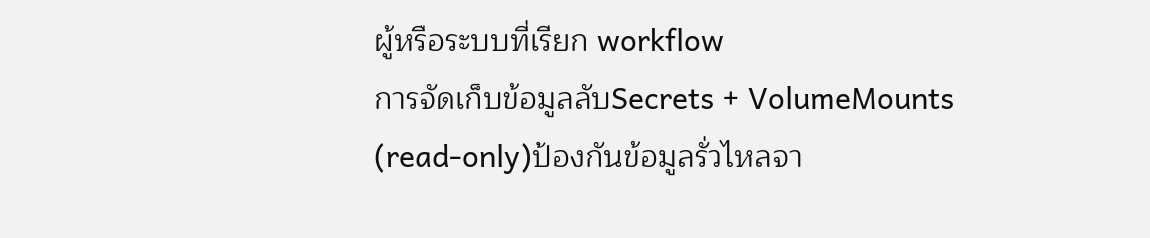ผู้หรือระบบที่เรียก workflow
การจัดเก็บข้อมูลลับSecrets + VolumeMounts (read‑only)ป้องกันข้อมูลรั่วไหลจา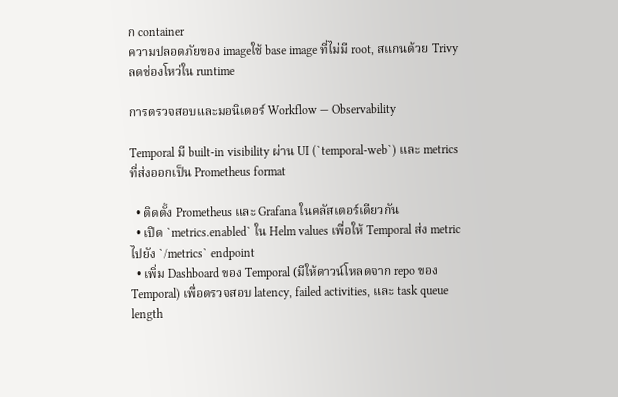ก container
ความปลอดภัยของ imageใช้ base image ที่ไม่มี root, สแกนด้วย Trivyลดช่องโหว่ใน runtime

การตรวจสอบและมอนิเตอร์ Workflow — Observability

Temporal มี built‑in visibility ผ่าน UI (`temporal-web`) และ metrics ที่ส่งออกเป็น Prometheus format

  • ติดตั้ง Prometheus และ Grafana ในคลัสเตอร์เดียวกัน
  • เปิด `metrics.enabled` ใน Helm values เพื่อให้ Temporal ส่ง metric ไปยัง `/metrics` endpoint
  • เพิ่ม Dashboard ของ Temporal (มีให้ดาวน์โหลดจาก repo ของ Temporal) เพื่อตรวจสอบ latency, failed activities, และ task queue length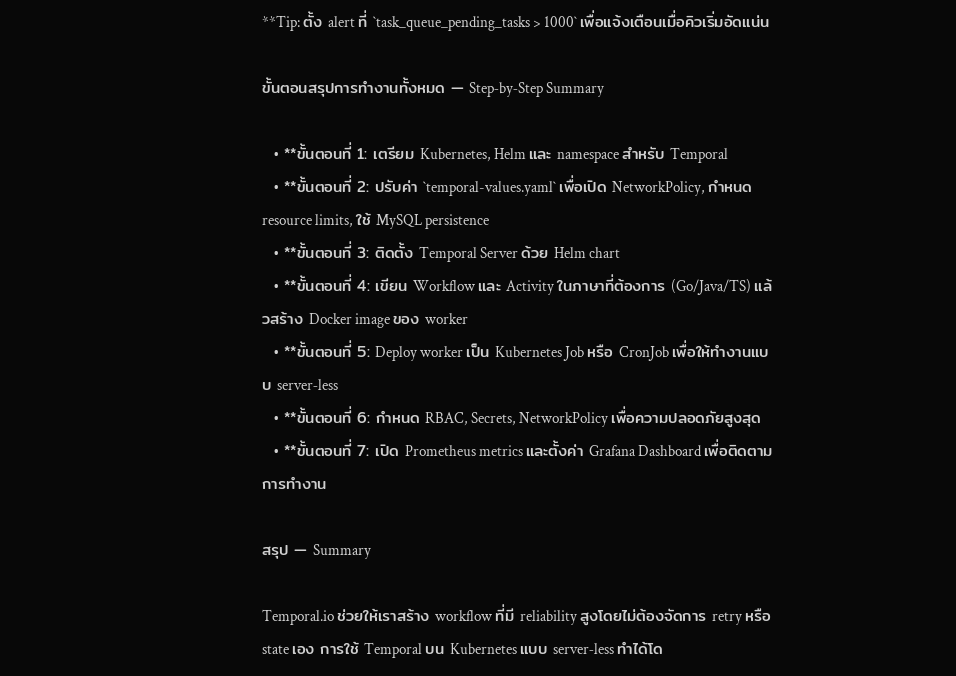**Tip: ตั้ง alert ที่ `task_queue_pending_tasks > 1000` เพื่อแจ้งเตือนเมื่อคิวเริ่มอัดแน่น

ขั้นตอนสรุปการทำงานทั้งหมด — Step‑by‑Step Summary

  • **ขั้นตอนที่ 1: เตรียม Kubernetes, Helm และ namespace สำหรับ Temporal
  • **ขั้นตอนที่ 2: ปรับค่า `temporal-values.yaml` เพื่อเปิด NetworkPolicy, กำหนด resource limits, ใช้ MySQL persistence
  • **ขั้นตอนที่ 3: ติดตั้ง Temporal Server ด้วย Helm chart
  • **ขั้นตอนที่ 4: เขียน Workflow และ Activity ในภาษาที่ต้องการ (Go/Java/TS) แล้วสร้าง Docker image ของ worker
  • **ขั้นตอนที่ 5: Deploy worker เป็น Kubernetes Job หรือ CronJob เพื่อให้ทำงานแบบ server‑less
  • **ขั้นตอนที่ 6: กำหนด RBAC, Secrets, NetworkPolicy เพื่อความปลอดภัยสูงสุด
  • **ขั้นตอนที่ 7: เปิด Prometheus metrics และตั้งค่า Grafana Dashboard เพื่อติดตามการทำงาน

สรุป — Summary

Temporal.io ช่วยให้เราสร้าง workflow ที่มี reliability สูงโดยไม่ต้องจัดการ retry หรือ state เอง การใช้ Temporal บน Kubernetes แบบ server‑less ทำได้โด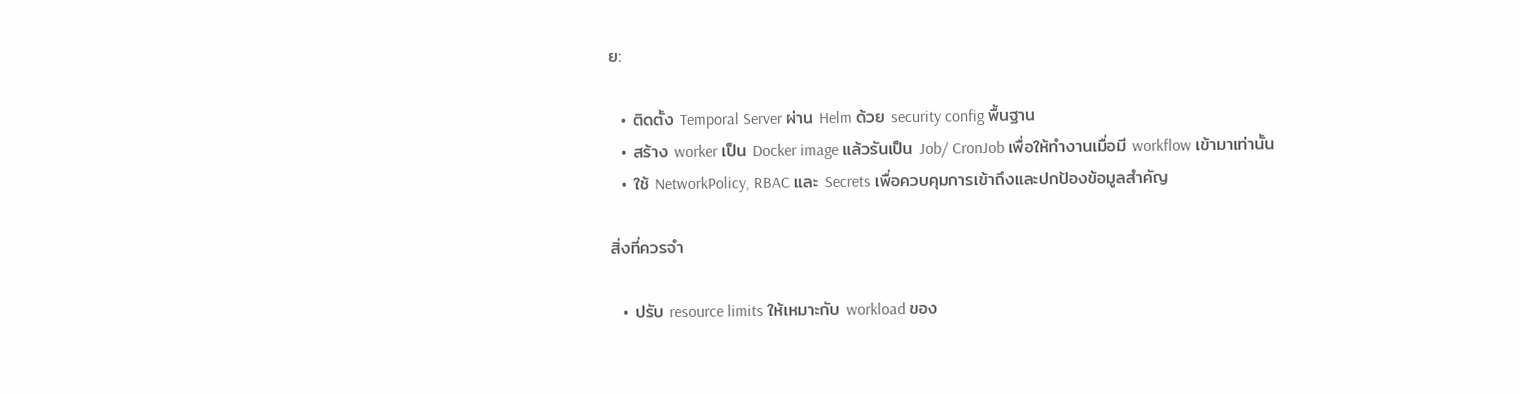ย:

  • ติดตั้ง Temporal Server ผ่าน Helm ด้วย security config พื้นฐาน
  • สร้าง worker เป็น Docker image แล้วรันเป็น Job/ CronJob เพื่อให้ทำงานเมื่อมี workflow เข้ามาเท่านั้น
  • ใช้ NetworkPolicy, RBAC และ Secrets เพื่อควบคุมการเข้าถึงและปกป้องข้อมูลสำคัญ

สิ่งที่ควรจำ

  • ปรับ resource limits ให้เหมาะกับ workload ของ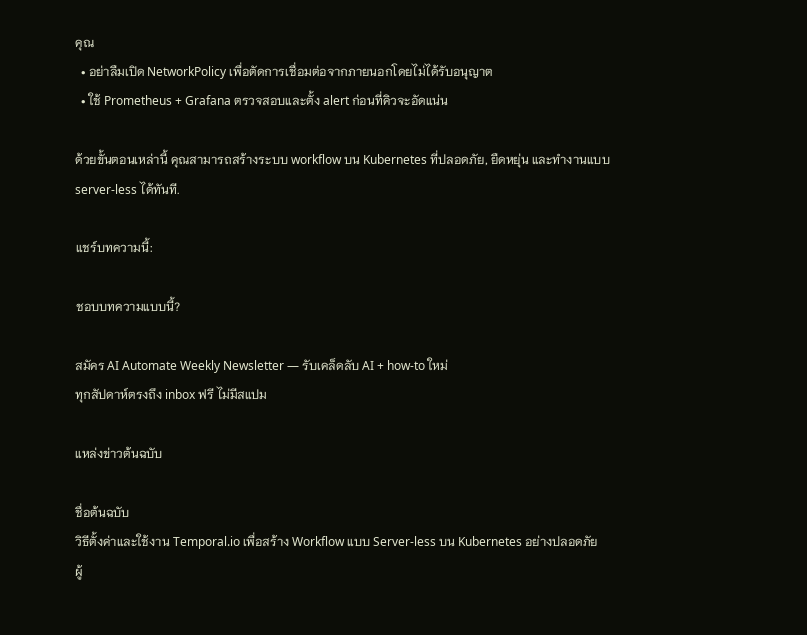คุณ
  • อย่าลืมเปิด NetworkPolicy เพื่อตัดการเชื่อมต่อจากภายนอกโดยไม่ได้รับอนุญาต
  • ใช้ Prometheus + Grafana ตรวจสอบและตั้ง alert ก่อนที่คิวจะอัดแน่น

ด้วยขั้นตอนเหล่านี้ คุณสามารถสร้างระบบ workflow บน Kubernetes ที่ปลอดภัย, ยืดหยุ่น และทำงานแบบ server‑less ได้ทันที.

แชร์บทความนี้:

ชอบบทความแบบนี้?

สมัคร AI Automate Weekly Newsletter — รับเคล็ดลับ AI + how-to ใหม่
ทุกสัปดาห์ตรงถึง inbox ฟรี ไม่มีสแปม

แหล่งข่าวต้นฉบับ

ชื่อต้นฉบับ
วิธีตั้งค่าและใช้งาน Temporal.io เพื่อสร้าง Workflow แบบ Server‑less บน Kubernetes อย่างปลอดภัย
ผู้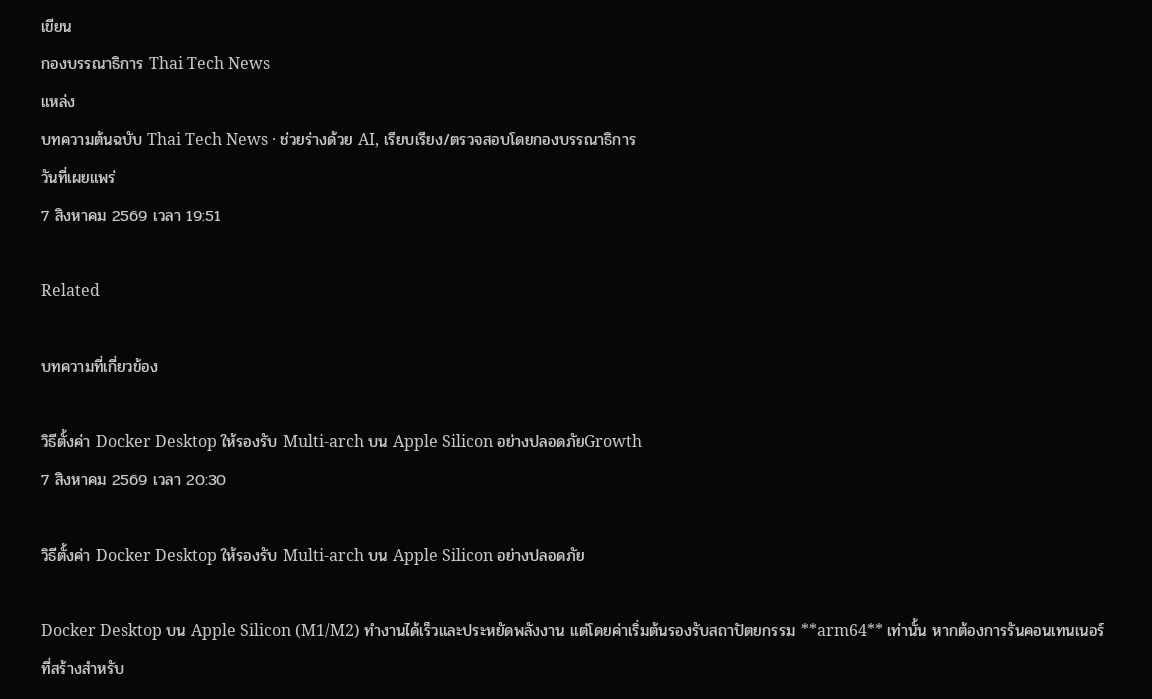เขียน
กองบรรณาธิการ Thai Tech News
แหล่ง
บทความต้นฉบับ Thai Tech News · ช่วยร่างด้วย AI, เรียบเรียง/ตรวจสอบโดยกองบรรณาธิการ
วันที่เผยแพร่
7 สิงหาคม 2569 เวลา 19:51

Related

บทความที่เกี่ยวข้อง

วิธีตั้งค่า Docker Desktop ให้รองรับ Multi‑arch บน Apple Silicon อย่างปลอดภัยGrowth
7 สิงหาคม 2569 เวลา 20:30

วิธีตั้งค่า Docker Desktop ให้รองรับ Multi‑arch บน Apple Silicon อย่างปลอดภัย

Docker Desktop บน Apple Silicon (M1/M2) ทำงานได้เร็วและประหยัดพลังงาน แต่โดยค่าเริ่มต้นรองรับสถาปัตยกรรม **arm64** เท่านั้น หากต้องการรันคอนเทนเนอร์ที่สร้างสำหรับ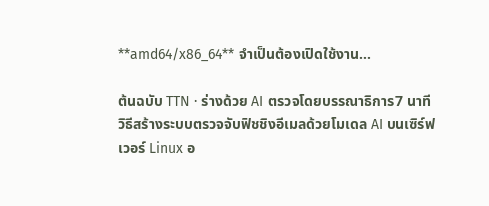**amd64/x86_64** จำเป็นต้องเปิดใช้งาน…

ต้นฉบับ TTN · ร่างด้วย AI ตรวจโดยบรรณาธิการ7 นาที
วิธีสร้างระบบตรวจจับฟิชชิงอีเมลด้วยโมเดล AI บนเซิร์ฟเวอร์ Linux อ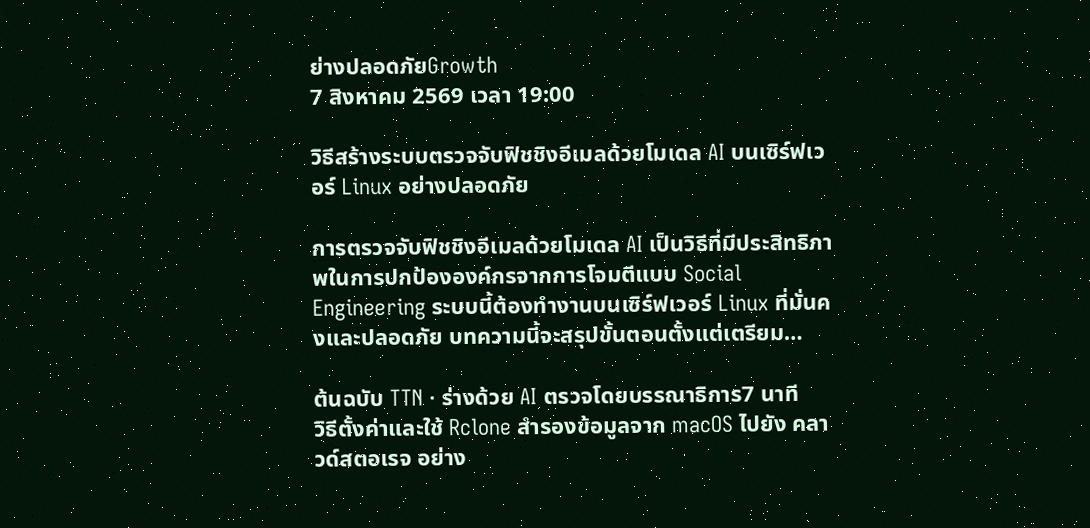ย่างปลอดภัยGrowth
7 สิงหาคม 2569 เวลา 19:00

วิธีสร้างระบบตรวจจับฟิชชิงอีเมลด้วยโมเดล AI บนเซิร์ฟเวอร์ Linux อย่างปลอดภัย

การตรวจจับฟิชชิงอีเมลด้วยโมเดล AI เป็นวิธีที่มีประสิทธิภาพในการปกป้ององค์กรจากการโจมตีแบบ Social Engineering ระบบนี้ต้องทำงานบนเซิร์ฟเวอร์ Linux ที่มั่นคงและปลอดภัย บทความนี้จะสรุปขั้นตอนตั้งแต่เตรียม…

ต้นฉบับ TTN · ร่างด้วย AI ตรวจโดยบรรณาธิการ7 นาที
วิธีตั้งค่าและใช้ Rclone สำรองข้อมูลจาก macOS ไปยัง คลาวด์สตอเรจ อย่าง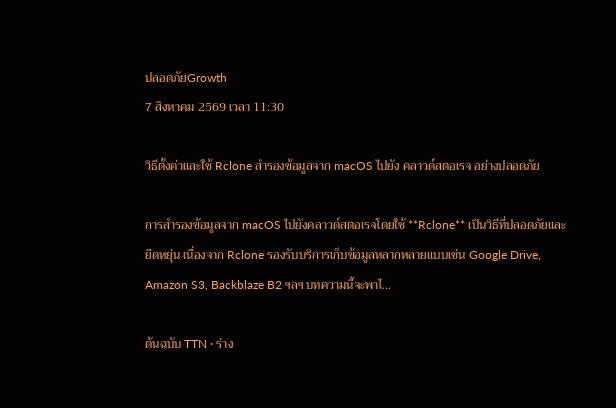ปลอดภัยGrowth
7 สิงหาคม 2569 เวลา 11:30

วิธีตั้งค่าและใช้ Rclone สำรองข้อมูลจาก macOS ไปยัง คลาวด์สตอเรจ อย่างปลอดภัย

การสำรองข้อมูลจาก macOS ไปยังคลาวด์สตอเรจโดยใช้ **Rclone** เป็นวิธีที่ปลอดภัยและยืดหยุ่น เนื่องจาก Rclone รองรับบริการเก็บข้อมูลหลากหลายแบบเช่น Google Drive, Amazon S3, Backblaze B2 ฯลฯ บทความนี้จะพาไ…

ต้นฉบับ TTN · ร่าง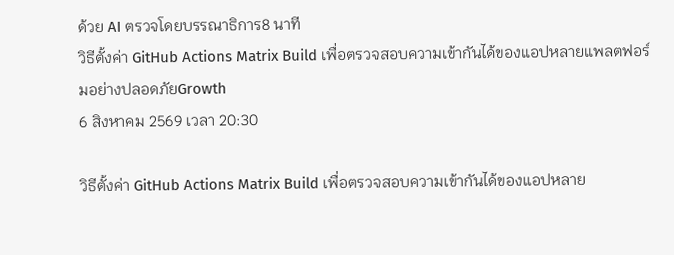ด้วย AI ตรวจโดยบรรณาธิการ8 นาที
วิธีตั้งค่า GitHub Actions Matrix Build เพื่อตรวจสอบความเข้ากันได้ของแอปหลายแพลตฟอร์มอย่างปลอดภัยGrowth
6 สิงหาคม 2569 เวลา 20:30

วิธีตั้งค่า GitHub Actions Matrix Build เพื่อตรวจสอบความเข้ากันได้ของแอปหลาย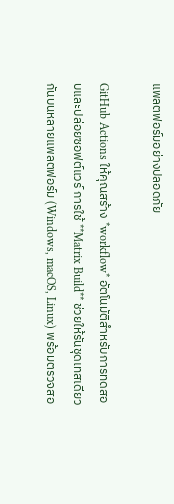แพลตฟอร์มอย่างปลอดภัย

GitHub Actions ให้คุณสร้าง *workflow* อัตโนมัติสำหรับการทดสอบและปล่อยซอฟต์แวร์ การใช้ **Matrix Build** ช่วยให้รันชุดเทสเดียวกันบนหลายแพลตฟอร์ม (Windows, macOS, Linux) พร้อมตรวจสอ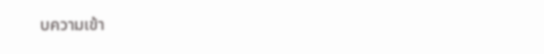บความเข้า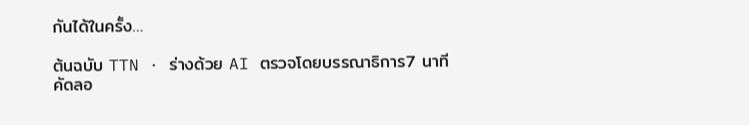กันได้ในครั้ง…

ต้นฉบับ TTN · ร่างด้วย AI ตรวจโดยบรรณาธิการ7 นาที
คัดลอ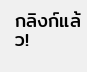กลิงก์แล้ว!